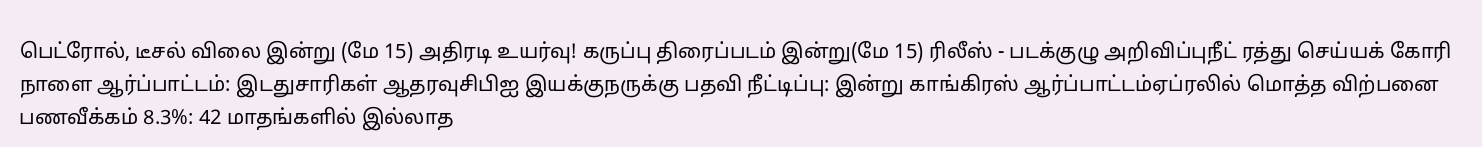பெட்ரோல், டீசல் விலை இன்று (மே 15) அதிரடி உயர்வு! கருப்பு திரைப்படம் இன்று(மே 15) ரிலீஸ் - படக்குழு அறிவிப்புநீட் ரத்து செய்யக் கோரி நாளை ஆர்ப்பாட்டம்: இடதுசாரிகள் ஆதரவுசிபிஐ இயக்குநருக்கு பதவி நீட்டிப்பு: இன்று காங்கிரஸ் ஆர்ப்பாட்டம்ஏப்ரலில் மொத்த விற்பனை பணவீக்கம் 8.3%: 42 மாதங்களில் இல்லாத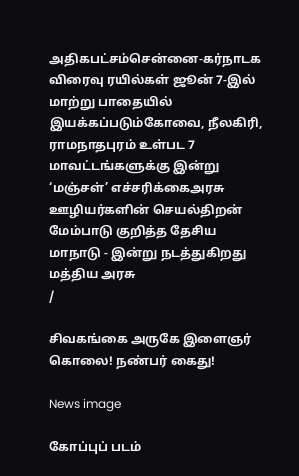அதிகபட்சம்சென்னை-கர்நாடக விரைவு ரயில்கள் ஜூன் 7-இல் மாற்று பாதையில் இயக்கப்படும்கோவை, நீலகிரி, ராமநாதபுரம் உள்பட 7 மாவட்டங்களுக்கு இன்று ‘மஞ்சள்’ எச்சரிக்கைஅரசு ஊழியர்களின் செயல்திறன் மேம்பாடு குறித்த தேசிய மாநாடு - இன்று நடத்துகிறது மத்திய அரசு
/

சிவகங்கை அருகே இளைஞர் கொலை! நண்பர் கைது!

News image

கோப்புப் படம்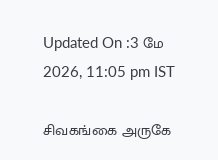Updated On :3 மே 2026, 11:05 pm IST

சிவகங்கை அருகே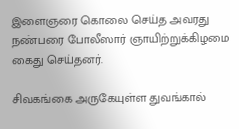இளைஞரை கொலை செய்த அவரது நண்பரை போலீஸார் ஞாயிற்றுக்கிழமை கைது செய்தனர்.

சிவகங்கை அருகேயுள்ள துவங்கால்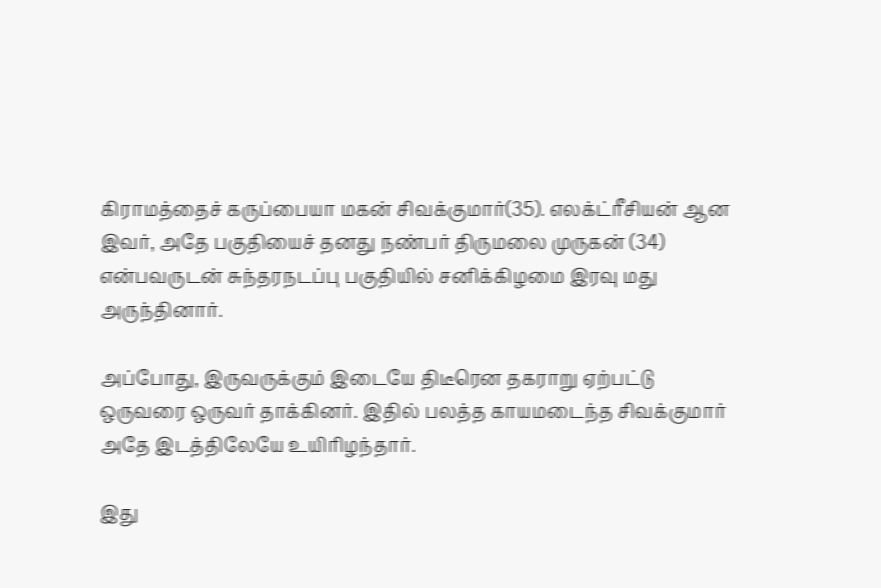கிராமத்தைச் கருப்பையா மகன் சிவக்குமார்(35). எலக்ட்ரீசியன் ஆன இவர், அதே பகுதியைச் தனது நண்பர் திருமலை முருகன் (34) என்பவருடன் சுந்தரநடப்பு பகுதியில் சனிக்கிழமை இரவு மது அருந்தினார்.

அப்போது, இருவருக்கும் இடையே திடீரென தகராறு ஏற்பட்டு ஒருவரை ஒருவர் தாக்கினர். இதில் பலத்த காயமடைந்த சிவக்குமார் அதே இடத்திலேயே உயிரிழந்தார்.

இது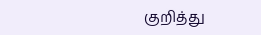குறித்து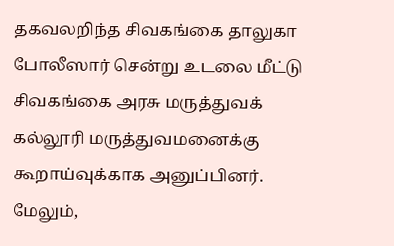தகவலறிந்த சிவகங்கை தாலுகா போலீஸார் சென்று உடலை மீட்டு சிவகங்கை அரசு மருத்துவக் கல்லூரி மருத்துவமனைக்கு கூறாய்வுக்காக அனுப்பினர். மேலும்,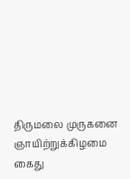திருமலை முருகனை ஞாயிற்றுக்கிழமை கைது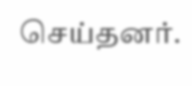செய்தனர்.